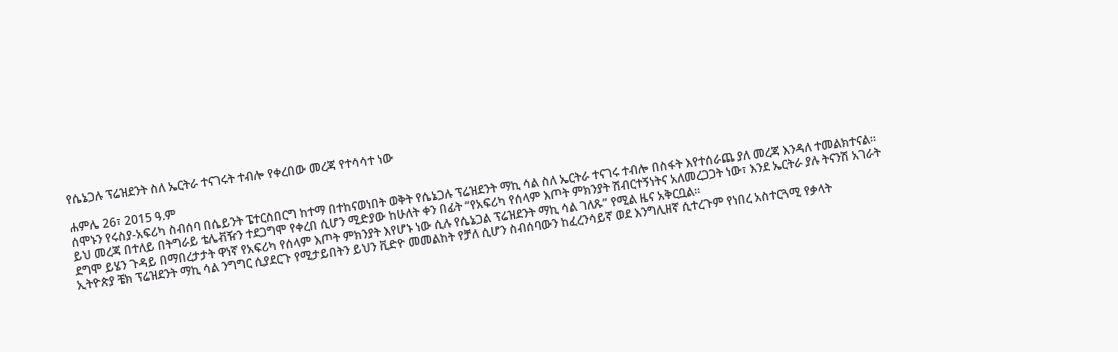የሴኔጋሉ ፕሬዝደንት ስለ ኤርትራ ተናገሩት ተብሎ የቀረበው መረጃ የተሳሳተ ነው

ሐምሌ 26፣ 2015 ዓ.ም
ሰሞኑን የሩስያ-አፍሪካ ስብሰባ በሴይንት ፔተርስበርግ ከተማ በተከናወነበት ወቅት የሴኔጋሉ ፕሬዝደንት ማኪ ሳል ስለ ኤርትራ ተናገሩ ተብሎ በስፋት እየተሰራጨ ያለ መረጃ እንዳለ ተመልክተናል።
ይህ መረጃ በተለይ በትግራይ ቴሌቭዥን ተደጋግሞ የቀረበ ሲሆን ሚድያው ከሁለት ቀን በፊት “የአፍሪካ የሰላም እጦት ምክንያት ሽብርተኝነትና አለመረጋጋት ነው፣ እንደ ኤርትራ ያሉ ትናንሽ አገራት ደግሞ ይሄን ጉዳይ በማበረታታት ዋነኛ የአፍሪካ የሰላም እጦት ምክንያት እየሆኑ ነው ሲሉ የሴኔጋል ፕሬዝደንት ማኪ ሳል ገለጹ” የሚል ዜና አቅርቧል።
ኢትዮጵያ ቼክ ፕሬዝደንት ማኪ ሳል ንግግር ሲያደርጉ የሚታይበትን ይህን ቪድዮ መመልከት የቻለ ሲሆን ስብሰባውን ከፈረንሳይኛ ወደ እንግሊዘኛ ሲተረጉም የነበረ አስተርጓሚ የቃላት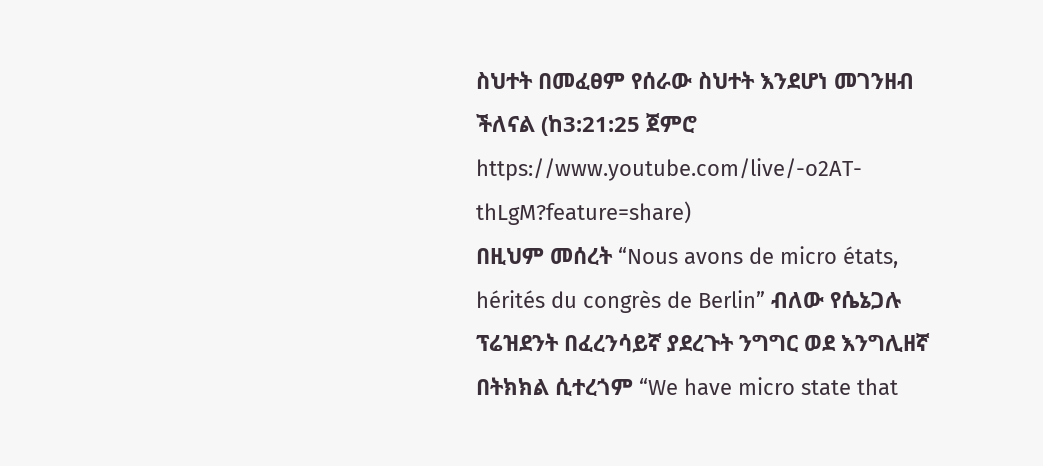ስህተት በመፈፀም የሰራው ስህተት እንደሆነ መገንዘብ ችለናል (ከ3:21:25 ጀምሮ https://www.youtube.com/live/-o2AT-thLgM?feature=share)
በዚህም መሰረት “Nous avons de micro états, hérités du congrès de Berlin” ብለው የሴኔጋሉ ፕሬዝደንት በፈረንሳይኛ ያደረጉት ንግግር ወደ እንግሊዘኛ በትክክል ሲተረጎም “We have micro state that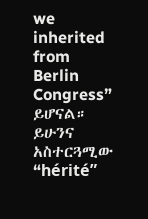we inherited from Berlin Congress” ይሆናል።
ይሁንና አስተርጓሚው “hérité”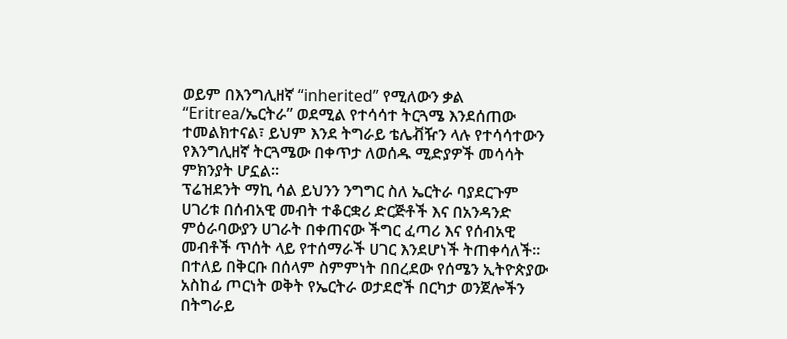ወይም በእንግሊዘኛ “inherited” የሚለውን ቃል “Eritrea/ኤርትራ” ወደሚል የተሳሳተ ትርጓሜ እንደሰጠው ተመልክተናል፣ ይህም እንደ ትግራይ ቴሌቭዥን ላሉ የተሳሳተውን የእንግሊዘኛ ትርጓሜው በቀጥታ ለወሰዱ ሚድያዎች መሳሳት ምክንያት ሆኗል።
ፕሬዝደንት ማኪ ሳል ይህንን ንግግር ስለ ኤርትራ ባያደርጉም ሀገሪቱ በሰብአዊ መብት ተቆርቋሪ ድርጅቶች እና በአንዳንድ ምዕራባውያን ሀገራት በቀጠናው ችግር ፈጣሪ እና የሰብአዊ መብቶች ጥሰት ላይ የተሰማራች ሀገር እንደሆነች ትጠቀሳለች።
በተለይ በቅርቡ በሰላም ስምምነት በበረደው የሰሜን ኢትዮጵያው አስከፊ ጦርነት ወቅት የኤርትራ ወታደሮች በርካታ ወንጀሎችን በትግራይ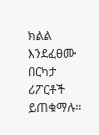ክልል እንደፈፀሙ በርካታ ሪፖርቶች ይጠቁማሉ።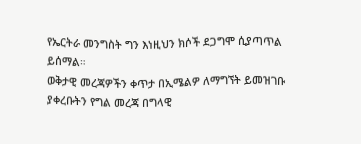የኤርትራ መንግስት ግን እነዚህን ክሶች ደጋግሞ ሲያጣጥል ይሰማል።
ወቅታዊ መረጃዎችን ቀጥታ በኢሜልዎ ለማግኘት ይመዝገቡ
ያቀረቡትን የግል መረጃ በግላዊ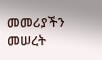መመሪያችን መሠረት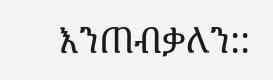እንጠብቃለን::